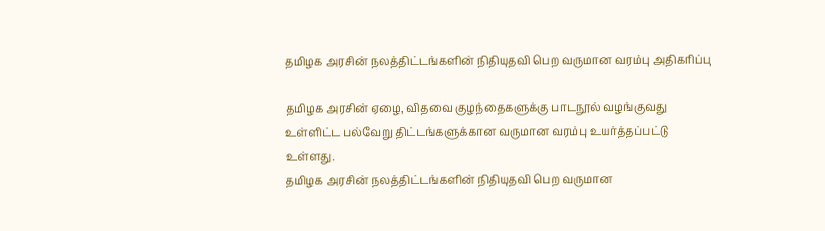தமிழக அரசின் நலத்திட்டங்களின் நிதியுதவி பெற வருமான வரம்பு அதிகரிப்பு

தமிழக அரசின் ஏழை, விதவை குழந்தைகளுக்கு பாடநூல் வழங்குவது உள்ளிட்ட பல்வேறு திட்டங்களுக்கான வருமான வரம்பு உயர்த்தப்பட்டு உள்ளது.
தமிழக அரசின் நலத்திட்டங்களின் நிதியுதவி பெற வருமான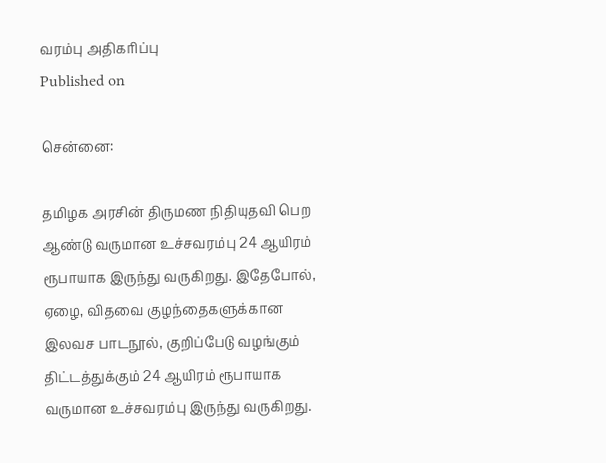வரம்பு அதிகரிப்பு
Published on

சென்னை:

தமிழக அரசின் திருமண நிதியுதவி பெற ஆண்டு வருமான உச்சவரம்பு 24 ஆயிரம் ரூபாயாக இருந்து வருகிறது. இதேபோல், ஏழை, விதவை குழந்தைகளுக்கான இலவச பாடநூல், குறிப்பேடு வழங்கும் திட்டத்துக்கும் 24 ஆயிரம் ரூபாயாக வருமான உச்சவரம்பு இருந்து வருகிறது.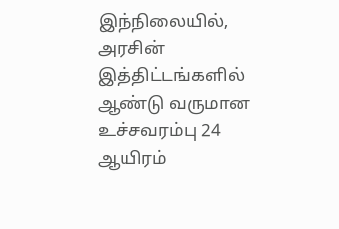இந்நிலையில், அரசின் இத்திட்டங்களில் ஆண்டு வருமான உச்சவரம்பு 24 ஆயிரம்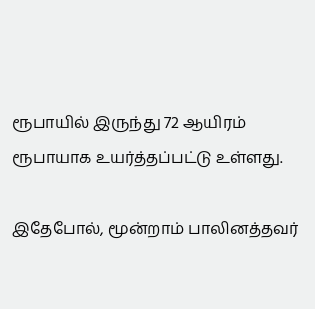ரூபாயில் இருந்து 72 ஆயிரம் ரூபாயாக உயர்த்தப்பட்டு உள்ளது.

இதேபோல், மூன்றாம் பாலினத்தவர்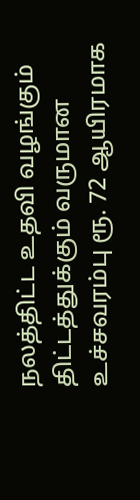நலத்திட்ட உதவி வழங்கும் திட்டத்துக்கும் வருமான உச்சவரம்பு ரூ. 72 ஆயிரமாக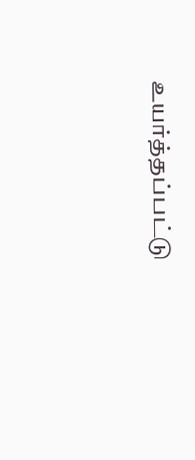உயர்த்தப்பட்டு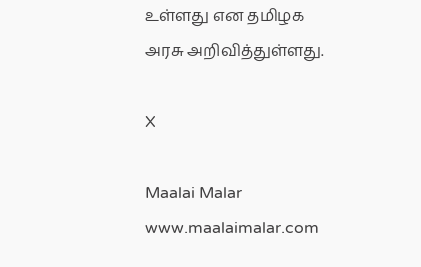உள்ளது என தமிழக அரசு அறிவித்துள்ளது.

X

Maalai Malar
www.maalaimalar.com